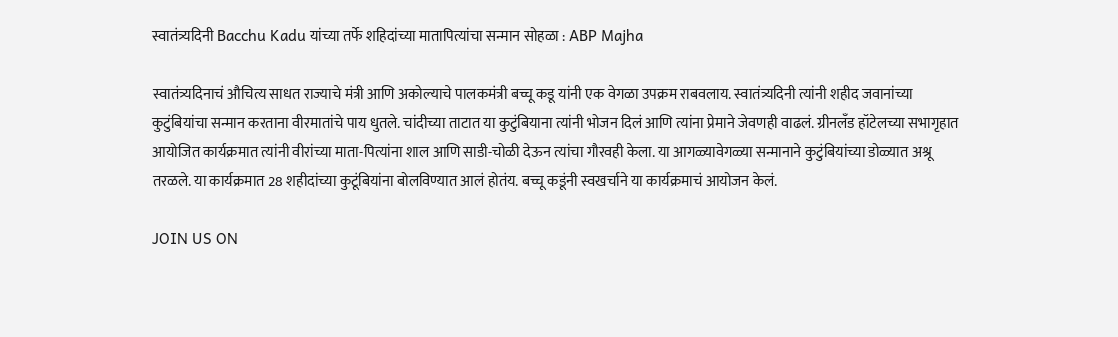स्वातंत्र्यदिनी Bacchu Kadu यांच्या तर्फे शहिदांच्या मातापित्यांचा सन्मान सोहळा : ABP Majha

स्वातंत्र्यदिनाचं औचित्य साधत राज्याचे मंत्री आणि अकोल्याचे पालकमंत्री बच्चू कडू यांनी एक वेगळा उपक्रम राबवलाय. स्वातंत्र्यदिनी त्यांनी शहीद जवानांच्या कुटुंबियांचा सन्मान करताना वीरमातांचे पाय धुतले. चांदीच्या ताटात या कुटुंबियाना त्यांनी भोजन दिलं आणि त्यांना प्रेमाने जेवणही वाढलं. ग्रीनलँड हॉटेलच्या सभागृहात आयोजित कार्यक्रमात त्यांनी वीरांच्या माता-पित्यांना शाल आणि साडी-चोळी देऊन त्यांचा गौरवही केला. या आगळ्यावेगळ्या सन्मानाने कुटुंबियांच्या डोळ्यात अश्रू तरळले. या कार्यक्रमात 28 शहीदांच्या कुटूंबियांना बोलविण्यात आलं होतंय. बच्चू कडूंनी स्वखर्चाने या कार्यक्रमाचं आयोजन केलं.

JOIN US ON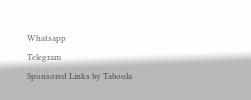Whatsapp
Telegram
Sponsored Links by Taboola